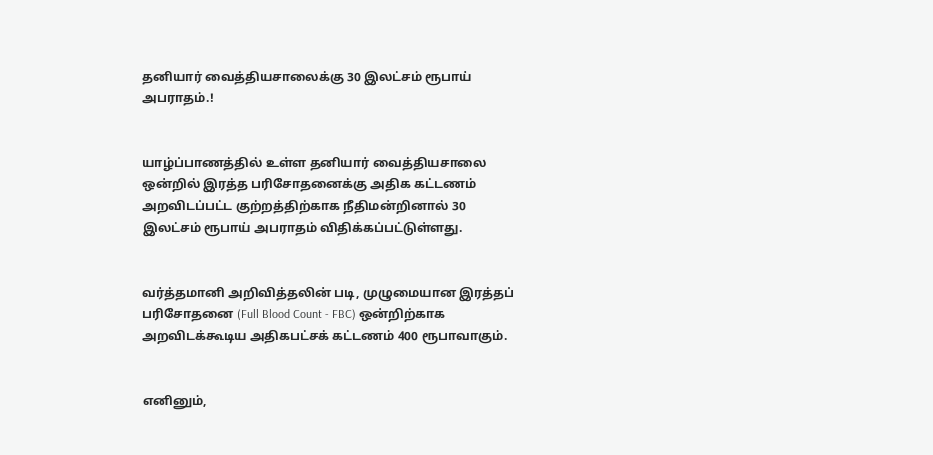தனியார் வைத்தியசாலைக்கு 30 இலட்சம் ரூபாய் அபராதம்.!


யாழ்ப்பாணத்தில் உள்ள தனியார் வைத்தியசாலை ஒன்றில் இரத்த பரிசோதனைக்கு அதிக கட்டணம் அறவிடப்பட்ட குற்றத்திற்காக நீதிமன்றினால் 30 இலட்சம் ரூபாய் அபராதம் விதிக்கப்பட்டுள்ளது.


வர்த்தமானி அறிவித்தலின் படி, முழுமையான இரத்தப் பரிசோதனை (Full Blood Count - FBC) ஒன்றிற்காக அறவிடக்கூடிய அதிகபட்சக் கட்டணம் 400 ரூபாவாகும்.


எனினும்,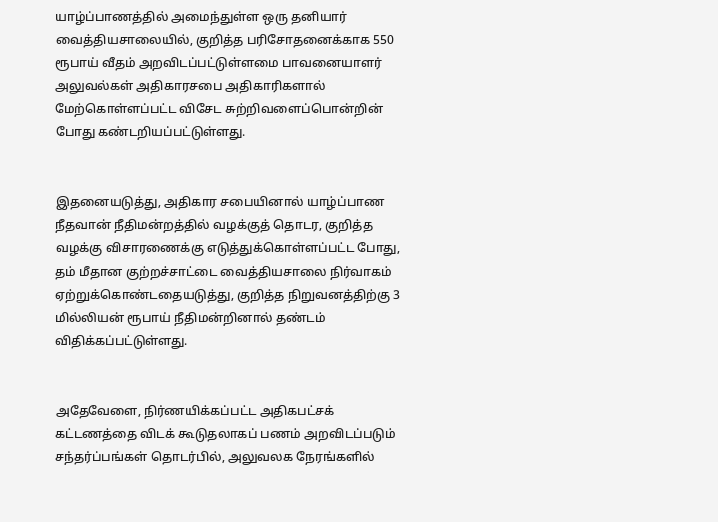யாழ்ப்பாணத்தில் அமைந்துள்ள ஒரு தனியார் வைத்தியசாலையில், குறித்த பரிசோதனைக்காக 550 ரூபாய் வீதம் அறவிடப்பட்டுள்ளமை பாவனையாளர் அலுவல்கள் அதிகாரசபை அதிகாரிகளால் மேற்கொள்ளப்பட்ட விசேட சுற்றிவளைப்பொன்றின் போது கண்டறியப்பட்டுள்ளது.


இதனையடுத்து, அதிகார சபையினால் யாழ்ப்பாண நீதவான் நீதிமன்றத்தில் வழக்குத் தொடர, குறித்த வழக்கு விசாரணைக்கு எடுத்துக்கொள்ளப்பட்ட போது, தம் மீதான குற்றச்சாட்டை வைத்தியசாலை நிர்வாகம் ஏற்றுக்கொண்டதையடுத்து, குறித்த நிறுவனத்திற்கு 3 மில்லியன் ரூபாய் நீதிமன்றினால் தண்டம் விதிக்கப்பட்டுள்ளது.


அதேவேளை, நிர்ணயிக்கப்பட்ட அதிகபட்சக் கட்டணத்தை விடக் கூடுதலாகப் பணம் அறவிடப்படும் சந்தர்ப்பங்கள் தொடர்பில், அலுவலக நேரங்களில்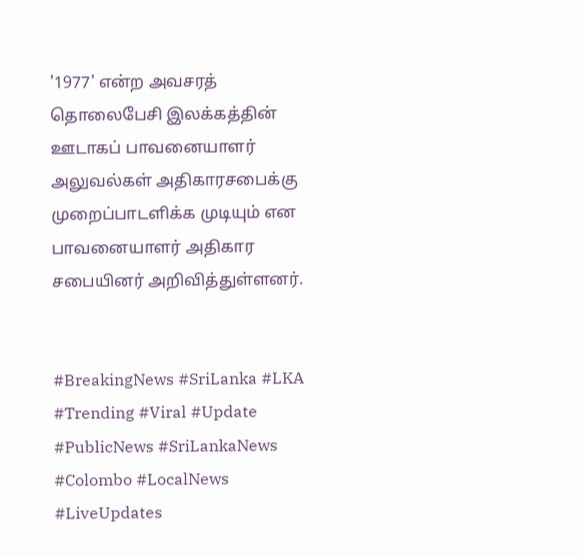'1977' என்ற அவசரத் தொலைபேசி இலக்கத்தின் ஊடாகப் பாவனையாளர் அலுவல்கள் அதிகாரசபைக்கு முறைப்பாடளிக்க முடியும் என பாவனையாளர் அதிகார சபையினர் அறிவித்துள்ளனர்.


#BreakingNews #SriLanka #LKA #Trending #Viral #Update #PublicNews #SriLankaNews #Colombo #LocalNews #LiveUpdates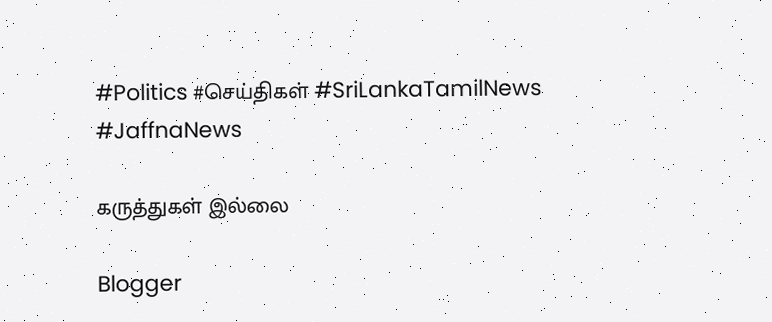#Politics #செய்திகள் #SriLankaTamilNews #JaffnaNews

கருத்துகள் இல்லை

Blogger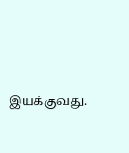இயக்குவது.